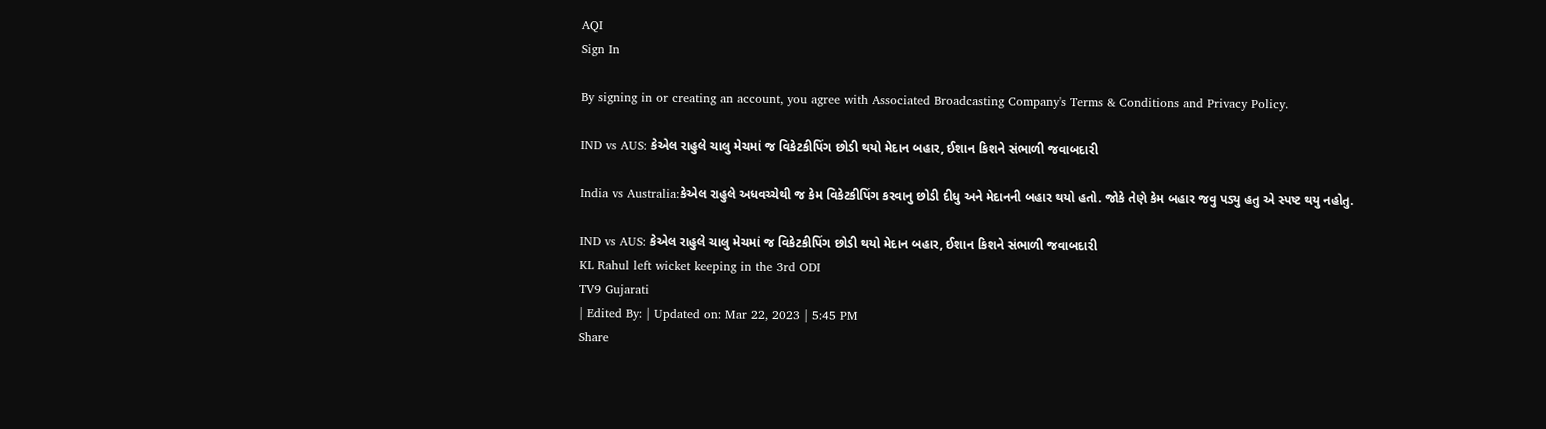AQI
Sign In

By signing in or creating an account, you agree with Associated Broadcasting Company's Terms & Conditions and Privacy Policy.

IND vs AUS: કેએલ રાહુલે ચાલુ મેચમાં જ વિકેટકીપિંગ છોડી થયો મેદાન બહાર, ઈશાન કિશને સંભાળી જવાબદારી

India vs Australia:કેએલ રાહુલે અધવચ્ચેથી જ કેમ વિકેટકીપિંગ કરવાનુ છોડી દીધુ અને મેદાનની બહાર થયો હતો. જોકે તેણે કેમ બહાર જવુ પડ્યુ હતુ એ સ્પષ્ટ થયુ નહોતુ.

IND vs AUS: કેએલ રાહુલે ચાલુ મેચમાં જ વિકેટકીપિંગ છોડી થયો મેદાન બહાર, ઈશાન કિશને સંભાળી જવાબદારી
KL Rahul left wicket keeping in the 3rd ODI
TV9 Gujarati
| Edited By: | Updated on: Mar 22, 2023 | 5:45 PM
Share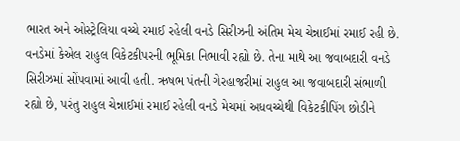ભારત અને ઓસ્ટ્રેલિયા વચ્ચે રમાઈ રહેલી વનડે સિરીઝની અંતિમ મેચ ચેન્નાઈમાં રમાઈ રહી છે. વનડેમાં કેએલ રાહુલ વિકેટકીપરની ભૂમિકા નિભાવી રહ્યો છે. તેના માથે આ જવાબદારી વનડે સિરીઝમાં સોંપવામાં આવી હતી. ઋષભ પંતની ગેરહાજરીમાં રાહુલ આ જવાબદારી સંભાળી રહ્યો છે, પરંતુ રાહુલ ચેન્નાઈમાં રમાઈ રહેલી વનડે મેચમાં અધવચ્ચેથી વિકેટકીપિંગ છોડીને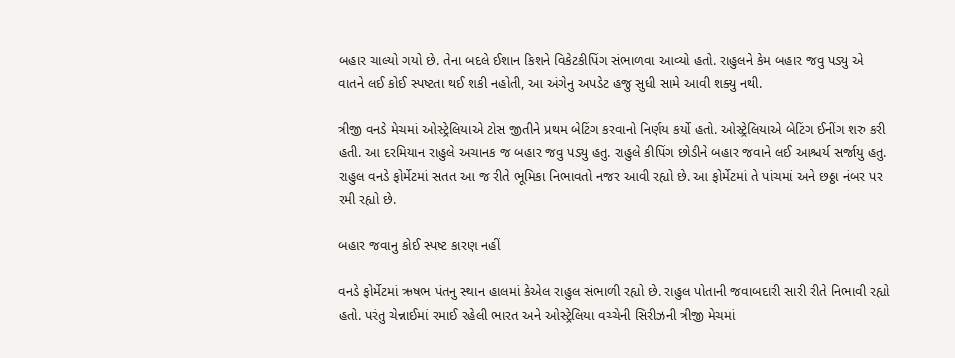બહાર ચાલ્યો ગયો છે. તેના બદલે ઈશાન કિશને વિકેટકીપિંગ સંભાળવા આવ્યો હતો. રાહુલને કેમ બહાર જવુ પડ્યુ એ વાતને લઈ કોઈ સ્પષ્ટતા થઈ શકી નહોતી, આ અંગેનુ અપડેટ હજુ સુધી સામે આવી શક્યુ નથી.

ત્રીજી વનડે મેચમાં ઓસ્ટ્રેલિયાએ ટોસ જીતીને પ્રથમ બેટિંગ કરવાનો નિર્ણય કર્યો હતો. ઓસ્ટ્રેલિયાએ બેટિંગ ઈનીંગ શરુ કરી હતી. આ દરમિયાન રાહુલે અચાનક જ બહાર જવુ પડ્યુ હતુ. રાહુલે કીપિંગ છોડીને બહાર જવાને લઈ આશ્ચર્ય સર્જાયુ હતુ. રાહુલ વનડે ફોર્મેટમાં સતત આ જ રીતે ભૂમિકા નિભાવતો નજર આવી રહ્યો છે. આ ફોર્મેટમાં તે પાંચમાં અને છઠ્ઠા નંબર પર રમી રહ્યો છે.

બહાર જવાનુ કોઈ સ્પષ્ટ કારણ નહીં

વનડે ફોર્મેટમાં ઋષભ પંતનુ સ્થાન હાલમાં કેએલ રાહુલ સંભાળી રહ્યો છે. રાહુલ પોતાની જવાબદારી સારી રીતે નિભાવી રહ્યો હતો. પરંતુ ચેન્નાઈમાં રમાઈ રહેલી ભારત અને ઓસ્ટ્રેલિયા વચ્ચેની સિરીઝની ત્રીજી મેચમાં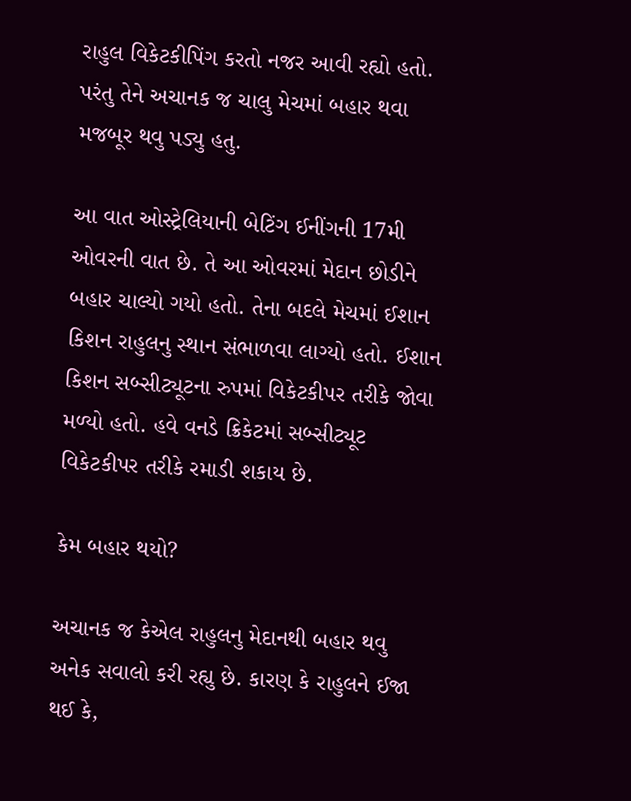રાહુલ વિકેટકીપિંગ કરતો નજર આવી રહ્યો હતો. પરંતુ તેને અચાનક જ ચાલુ મેચમાં બહાર થવા મજબૂર થવુ પડ્યુ હતુ.

આ વાત ઓસ્ટ્રેલિયાની બેટિંગ ઈનીંગની 17મી ઓવરની વાત છે. તે આ ઓવરમાં મેદાન છોડીને બહાર ચાલ્યો ગયો હતો. તેના બદલે મેચમાં ઈશાન કિશન રાહુલનુ સ્થાન સંભાળવા લાગ્યો હતો. ઈશાન કિશન સબ્સીટ્યૂટના રુપમાં વિકેટકીપર તરીકે જોવા મળ્યો હતો. હવે વનડે ક્રિકેટમાં સબ્સીટ્યૂટ વિકેટકીપર તરીકે રમાડી શકાય છે.

કેમ બહાર થયો?

અચાનક જ કેએલ રાહુલનુ મેદાનથી બહાર થવુ અનેક સવાલો કરી રહ્યુ છે. કારણ કે રાહુલને ઈજા થઈ કે,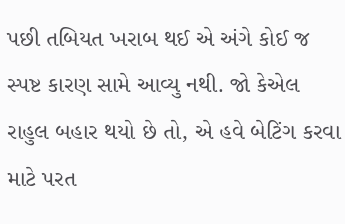પછી તબિયત ખરાબ થઈ એ અંગે કોઈ જ સ્પષ્ટ કારણ સામે આવ્યુ નથી. જો કેએલ રાહુલ બહાર થયો છે તો, એ હવે બેટિંગ કરવા માટે પરત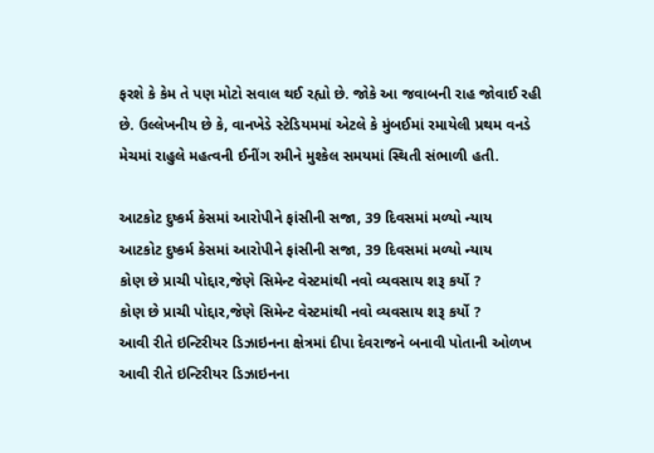ફરશે કે કેમ તે પણ મોટો સવાલ થઈ રહ્યો છે. જોકે આ જવાબની રાહ જોવાઈ રહી છે. ઉલ્લેખનીય છે કે, વાનખેડે સ્ટેડિયમમાં એટલે કે મુંબઈમાં રમાયેલી પ્રથમ વનડે મેચમાં રાહુલે મહત્વની ઈનીંગ રમીને મુશ્કેલ સમયમાં સ્થિતી સંભાળી હતી.

આટકોટ દુષ્કર્મ કેસમાં આરોપીને ફાંસીની સજા, 39 દિવસમાં મળ્યો ન્યાય
આટકોટ દુષ્કર્મ કેસમાં આરોપીને ફાંસીની સજા, 39 દિવસમાં મળ્યો ન્યાય
કોણ છે પ્રાચી પોદ્દાર,જેણે સિમેન્ટ વેસ્ટમાંથી નવો વ્યવસાય શરૂ કર્યો ?
કોણ છે પ્રાચી પોદ્દાર,જેણે સિમેન્ટ વેસ્ટમાંથી નવો વ્યવસાય શરૂ કર્યો ?
આવી રીતે ઇન્ટિરીયર ડિઝાઇનના ક્ષેત્રમાં દીપા દેવરાજને બનાવી પોતાની ઓળખ
આવી રીતે ઇન્ટિરીયર ડિઝાઇનના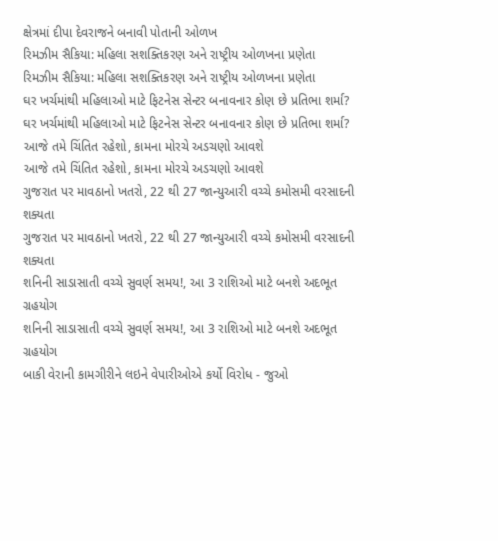ક્ષેત્રમાં દીપા દેવરાજને બનાવી પોતાની ઓળખ
રિમઝીમ સૈકિયા: મહિલા સશક્તિકરણ અને રાષ્ટ્રીય ઓળખના પ્રણેતા
રિમઝીમ સૈકિયા: મહિલા સશક્તિકરણ અને રાષ્ટ્રીય ઓળખના પ્રણેતા
ઘર ખર્ચમાંથી મહિલાઓ માટે ફિટનેસ સેન્ટર બનાવનાર કોણ છે પ્રતિભા શર્મા?
ઘર ખર્ચમાંથી મહિલાઓ માટે ફિટનેસ સેન્ટર બનાવનાર કોણ છે પ્રતિભા શર્મા?
આજે તમે ચિંતિત રહેશો, કામના મોરચે અડચણો આવશે
આજે તમે ચિંતિત રહેશો, કામના મોરચે અડચણો આવશે
ગુજરાત પર માવઠાનો ખતરો, 22 થી 27 જાન્યુઆરી વચ્ચે કમોસમી વરસાદની શક્યતા
ગુજરાત પર માવઠાનો ખતરો, 22 થી 27 જાન્યુઆરી વચ્ચે કમોસમી વરસાદની શક્યતા
શનિની સાડાસાતી વચ્ચે સુવર્ણ સમય!, આ 3 રાશિઓ માટે બનશે અદભૂત ગ્રહયોગ
શનિની સાડાસાતી વચ્ચે સુવર્ણ સમય!, આ 3 રાશિઓ માટે બનશે અદભૂત ગ્રહયોગ
બાકી વેરાની કામગીરીને લઇને વેપારીઓએ કર્યો વિરોધ - જુઓ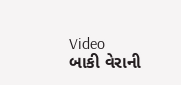Video
બાકી વેરાની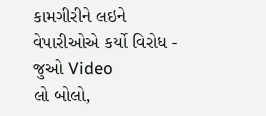કામગીરીને લઇને વેપારીઓએ કર્યો વિરોધ - જુઓ Video
લો બોલો,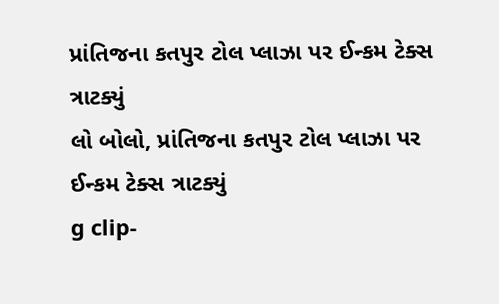પ્રાંતિજના કતપુર ટોલ પ્લાઝા પર ઈન્કમ ટેક્સ ત્રાટક્યું
લો બોલો, પ્રાંતિજના કતપુર ટોલ પ્લાઝા પર ઈન્કમ ટેક્સ ત્રાટક્યું
g clip-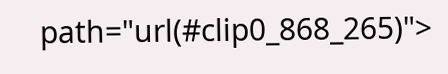path="url(#clip0_868_265)">